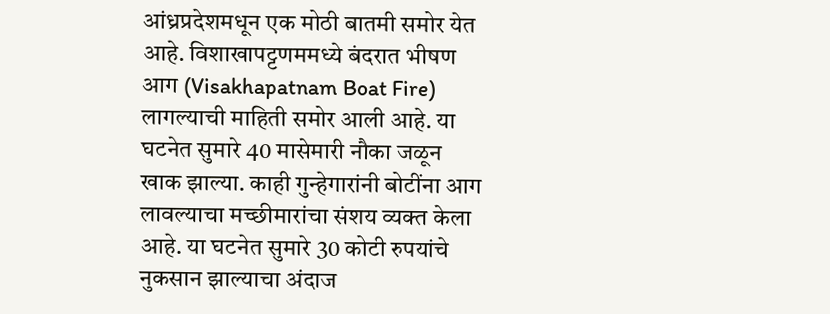आंध्रप्रदेशमधून एक मोठी बातमी समोर येत आहे. विशाखापट्टणममध्ये बंदरात भीषण आग (Visakhapatnam Boat Fire) लागल्याची माहिती समोर आली आहे. या घटनेत सुमारे 40 मासेमारी नौका जळून खाक झाल्या. काही गुन्हेगारांनी बोटींना आग लावल्याचा मच्छीमारांचा संशय व्यक्त केला आहे. या घटनेत सुमारे 30 कोटी रुपयांचे नुकसान झाल्याचा अंदाज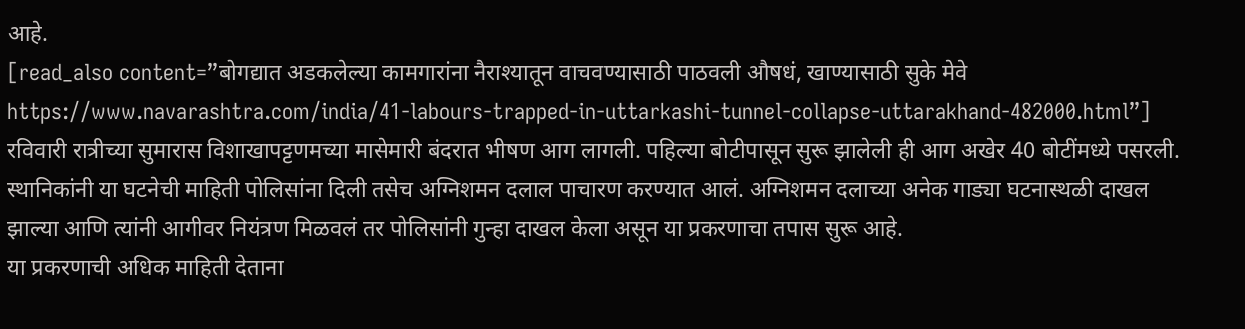आहे.
[read_also content=”बोगद्यात अडकलेल्या कामगारांना नैराश्यातून वाचवण्यासाठी पाठवली औषधं, खाण्यासाठी सुके मेवे https://www.navarashtra.com/india/41-labours-trapped-in-uttarkashi-tunnel-collapse-uttarakhand-482000.html”]
रविवारी रात्रीच्या सुमारास विशाखापट्टणमच्या मासेमारी बंदरात भीषण आग लागली. पहिल्या बोटीपासून सुरू झालेली ही आग अखेर 40 बोटींमध्ये पसरली. स्थानिकांनी या घटनेची माहिती पोलिसांना दिली तसेच अग्निशमन दलाल पाचारण करण्यात आलं. अग्निशमन दलाच्या अनेक गाड्या घटनास्थळी दाखल झाल्या आणि त्यांनी आगीवर नियंत्रण मिळवलं तर पोलिसांनी गुन्हा दाखल केला असून या प्रकरणाचा तपास सुरू आहे.
या प्रकरणाची अधिक माहिती देताना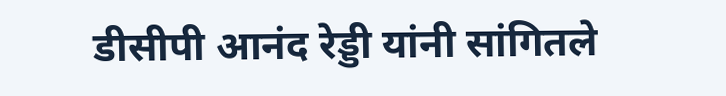डीसीपी आनंद रेड्डी यांनी सांगितले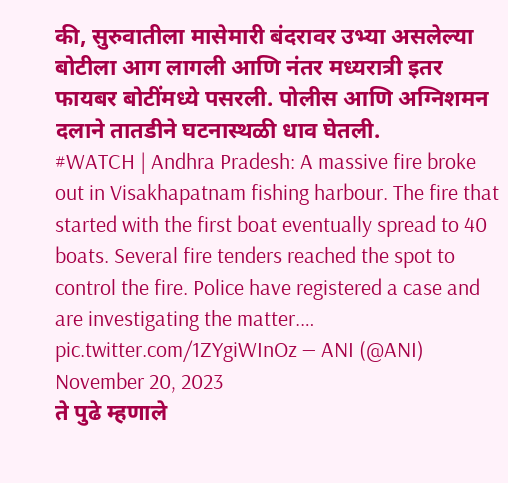की, सुरुवातीला मासेमारी बंदरावर उभ्या असलेल्या बोटीला आग लागली आणि नंतर मध्यरात्री इतर फायबर बोटींमध्ये पसरली. पोलीस आणि अग्निशमन दलाने तातडीने घटनास्थळी धाव घेतली.
#WATCH | Andhra Pradesh: A massive fire broke out in Visakhapatnam fishing harbour. The fire that started with the first boat eventually spread to 40 boats. Several fire tenders reached the spot to control the fire. Police have registered a case and are investigating the matter.… pic.twitter.com/1ZYgiWInOz — ANI (@ANI) November 20, 2023
ते पुढे म्हणाले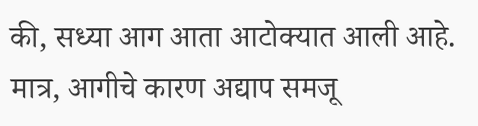की, सध्या आग आता आटोक्यात आली आहे. मात्र, आगीचे कारण अद्याप समजू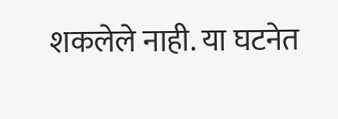शकलेले नाही. या घटनेत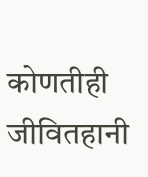कोणतीही जीवितहानी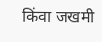किंवा जखमी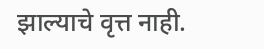झाल्याचे वृत्त नाही.